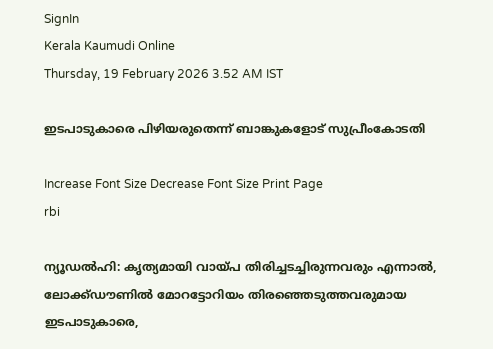SignIn
Kerala Kaumudi Online
Thursday, 19 February 2026 3.52 AM IST

ഇടപാടുകാരെ പിഴിയരുതെന്ന് ബാങ്കുകളോട് സുപ്രീംകോടതി

Increase Font Size Decrease Font Size Print Page
rbi

ന്യൂഡൽഹി: കൃത്യമായി വായ്‌പ തിരിച്ചടച്ചിരുന്നവരും എന്നാൽ, ലോക്ക്ഡൗണിൽ മോറട്ടോറിയം തിരഞ്ഞെടുത്തവരുമായ ഇടപാടുകാരെ,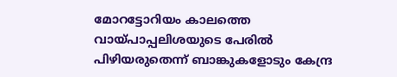മോറട്ടോറിയം കാലത്തെ വായ്‌പാപ്പലിശയുടെ പേരിൽ പിഴിയരുതെന്ന് ബാങ്കുകളോടും കേന്ദ്ര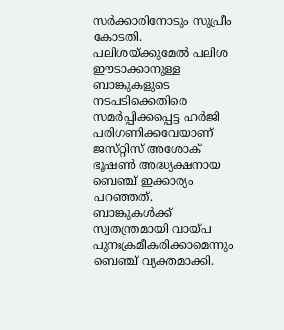സർക്കാരിനോടും സുപ്രീം കോടതി. പലിശയ്ക്കുമേൽ പലിശ ഈടാക്കാനുള്ള ബാങ്കുകളുടെ നടപടിക്കെതിരെ സമർപ്പിക്കപ്പെട്ട ഹർജി പരിഗണിക്കവേയാണ് ജസ്‌റ്റിസ് അശോക് ഭൂഷൺ അദ്ധ്യക്ഷനായ ബെഞ്ച് ഇക്കാര്യം പറഞ്ഞത്. ബാങ്കുകൾക്ക് സ്വതന്ത്രമായി വായ്പ പുനഃക്രമീകരിക്കാമെന്നും ബെഞ്ച് വ്യക്തമാക്കി.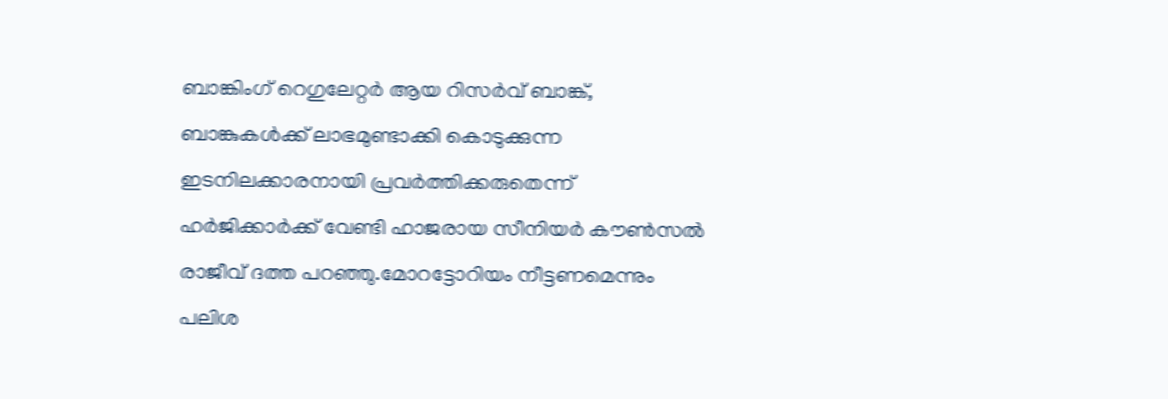ബാങ്കിംഗ് റെഗുലേറ്റർ ആയ റിസർവ് ബാങ്ക്, ബാങ്കുകൾക്ക് ലാഭമുണ്ടാക്കി കൊടുക്കുന്ന ഇടനിലക്കാരനായി പ്രവർത്തിക്കരുതെന്ന് ഹർജിക്കാർക്ക് വേണ്ടി ഹാജരായ സീനിയർ കൗൺസൽ രാജീവ് ദത്ത പറഞ്ഞു.മോറട്ടോറിയം നീട്ടണമെന്നും പലിശ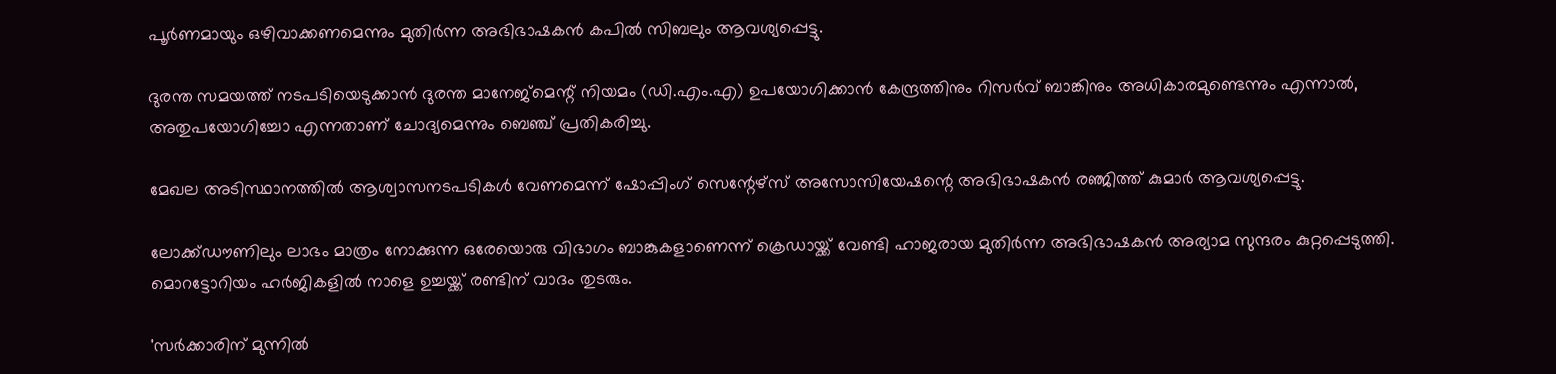പൂർണമായും ഒഴിവാക്കണമെന്നും മുതിർന്ന അഭിഭാഷകൻ കപിൽ സിബലും ആവശ്യപ്പെട്ടു.

ദുരന്ത സമയത്ത് നടപടിയെടുക്കാൻ ദുരന്ത മാനേജ്‌മെന്റ് നിയമം (ഡി.എം.എ) ഉപയോഗിക്കാൻ കേന്ദ്രത്തിനും റിസർവ് ബാങ്കിനും അധികാരമുണ്ടെന്നും എന്നാൽ, അതുപയോഗിച്ചോ എന്നതാണ് ചോദ്യമെന്നും ബെഞ്ച് പ്രതികരിച്ചു.

മേഖല അടിസ്ഥാനത്തിൽ ആശ്വാസനടപടികൾ വേണമെന്ന് ഷോപ്പിംഗ് സെന്റേഴ്‌സ് അസോസിയേഷന്റെ അഭിഭാഷകൻ രഞ്ജിത്ത് കുമാർ ആവശ്യപ്പെട്ടു.

ലോക്ക്ഡൗണിലും ലാഭം മാത്രം നോക്കുന്ന ഒരേയൊരു വിഭാഗം ബാങ്കുകളാണെന്ന് ക്രെഡായ്ക്ക് വേണ്ടി ഹാജരായ മുതിർന്ന അഭിഭാഷകൻ അര്യാമ സുന്ദരം കുറ്റപ്പെടുത്തി. മൊറട്ടോറിയം ഹർജികളിൽ നാളെ ഉച്ചയ്ക്ക് രണ്ടിന് വാദം തുടരും.

'സർക്കാരിന് മുന്നിൽ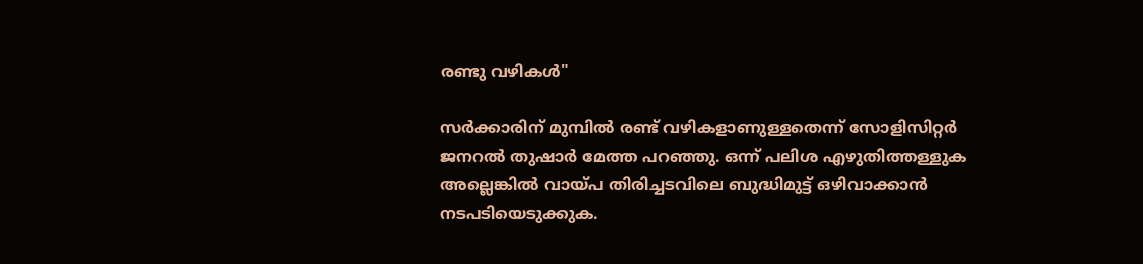രണ്ടു വഴികൾ"

സർക്കാരിന് മുമ്പിൽ രണ്ട് വഴികളാണുള്ളതെന്ന് സോളിസിറ്റർ ജനറൽ തുഷാർ മേത്ത പറ‌ഞ്ഞു. ഒന്ന് പലിശ എഴുതിത്തള്ളുക അല്ലെങ്കിൽ വായ്പ തിരിച്ചടവിലെ ബുദ്ധിമുട്ട് ഒഴിവാക്കാൻ നടപടിയെടുക്കുക.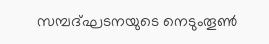സമ്പദ്ഘടനയുടെ നെടുംതൂൺ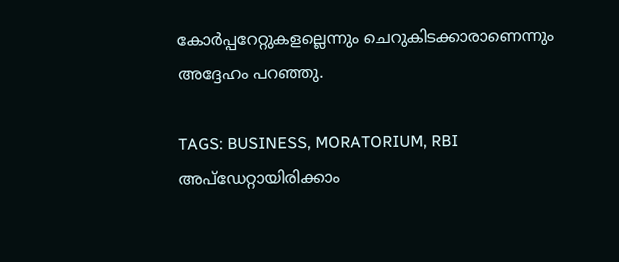കോർപ്പറേറ്റുകളല്ലെന്നും ചെറുകിടക്കാരാണെന്നും അദ്ദേഹം പറഞ്ഞു.

TAGS: BUSINESS, MORATORIUM, RBI
അപ്ഡേറ്റായിരിക്കാം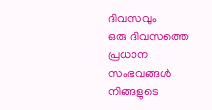ദിവസവും
ഒരു ദിവസത്തെ പ്രധാന സംഭവങ്ങൾ നിങ്ങളുടെ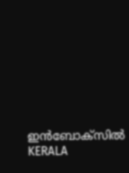ഇൻബോക്സിൽ
KERALA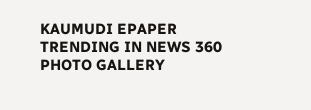KAUMUDI EPAPER
TRENDING IN NEWS 360
PHOTO GALLERY